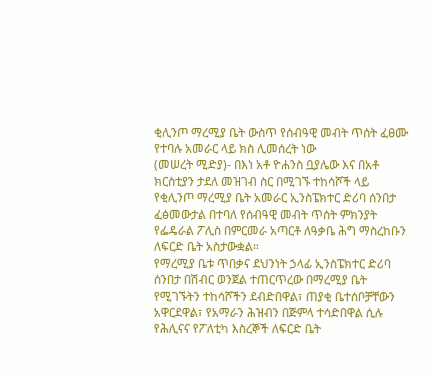ቂሊንጦ ማረሚያ ቤት ውስጥ የሰብዓዊ መብት ጥሰት ፈፀሙ የተባሉ አመራር ላይ ክስ ሊመሰረት ነው
(መሠረት ሚድያ)- በእነ አቶ ዮሐንስ ቧያሌው እና በአቶ ክርስቲያን ታደለ መዝገብ ስር በሚገኙ ተከሳሾች ላይ የቂሊንጦ ማረሚያ ቤት አመራር ኢንስፔክተር ድሪባ ሰንበታ ፈፅመውታል በተባለ የሰብዓዊ መብት ጥሰት ምክንያት የፌዴራል ፖሊስ በምርመራ አጣርቶ ለዓቃቤ ሕግ ማስረከቡን ለፍርድ ቤት አስታውቋል።
የማረሚያ ቤቱ ጥበቃና ደህንነት ኃላፊ ኢንስፔክተር ድሪባ ሰንበታ በሽብር ወንጀል ተጠርጥረው በማረሚያ ቤት የሚገኙትን ተከሳሾችን ደብድበዋል፣ ጠያቂ ቤተሰቦቻቸውን አዋርደዋል፣ የአማራን ሕዝብን በጅምላ ተሳድበዋል ሲሉ የሕሊናና የፖለቲካ እስረኞች ለፍርድ ቤት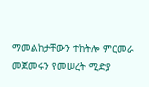ማመልከታቸውን ተከትሎ ምርመራ መጀመሩን የመሠረት ሚድያ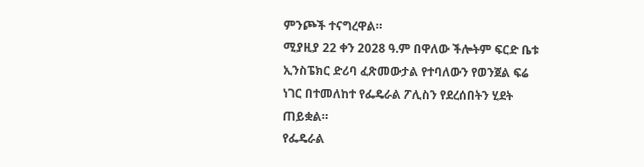ምንጮች ተናግረዋል።
ሚያዚያ 22 ቀን 2028 ዓ.ም በዋለው ችሎትም ፍርድ ቤቱ ኢንስፔክር ድሪባ ፈጽመውታል የተባለውን የወንጀል ፍሬ ነገር በተመለከተ የፌዴራል ፖሊስን የደረሰበትን ሂደት ጠይቋል።
የፌዴራል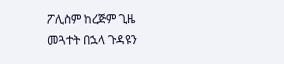ፖሊስም ከረጅም ጊዜ መጓተት በኋላ ጉዳዩን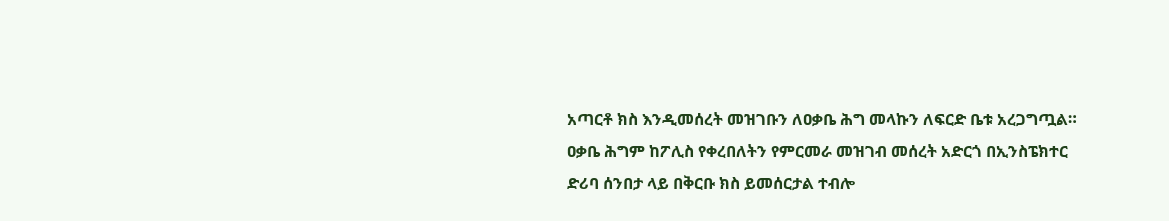አጣርቶ ክስ እንዲመሰረት መዝገቡን ለዐቃቤ ሕግ መላኩን ለፍርድ ቤቱ አረጋግጧል።
ዐቃቤ ሕግም ከፖሊስ የቀረበለትን የምርመራ መዝገብ መሰረት አድርጎ በኢንስፔክተር ድሪባ ሰንበታ ላይ በቅርቡ ክስ ይመሰርታል ተብሎ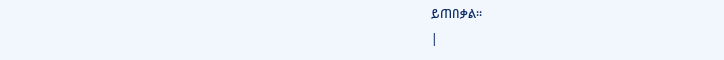ይጠበቃል።
|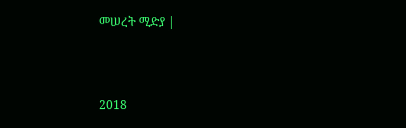መሠረት ሚድያ |



2018